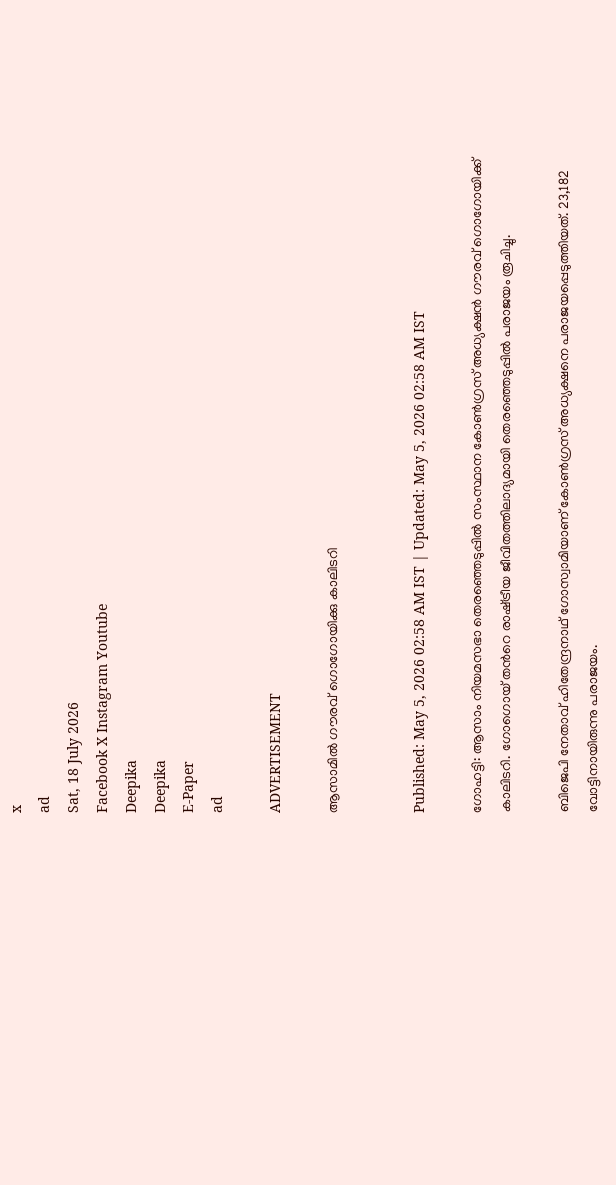x
ad
Sat, 18 July 2026
Facebook X Instagram Youtube
Deepika
Deepika
E-Paper
ad

ADVERTISEMENT

ആസാമിൽ ഗൗരവ് ഗൊഗോയിക്കു കാലിടറി


Published: May 5, 2026 02:58 AM IST | Updated: May 5, 2026 02:58 AM IST

ഗോഹട്ടി: ആസാം നിയമസഭാ തെരഞ്ഞെടുപ്പിൽ സംസ്ഥാന കോൺഗ്രസ് അധ്യക്ഷൻ ഗൗരവ് ഗൊഗോയിക്ക് കാലിടറി. ഗോഗൊയ് തന്‍റെ രാഷ്‌ട്രീയ ജീവിതത്തിലാദ്യമായി തെരഞ്ഞെടുപ്പിൽ പരാജയം രൂചിച്ചു.

ബിജെപി നേതാവ് ഹിതേന്ദ്രനാഥ് ഗോസ്വാമിയാണ് കോൺഗ്രസ് അധ്യക്ഷനെ പരാജയപ്പെടുത്തിയത്. 23,182 വോട്ടിനായിരുന്നു പരാജയം.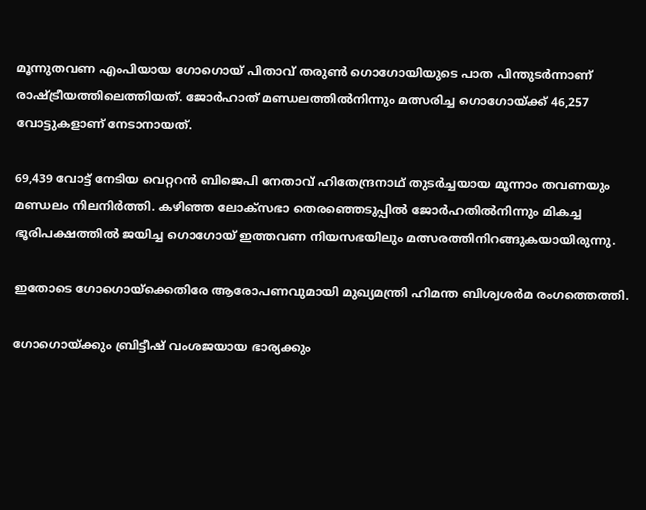മൂന്നുതവണ എംപിയായ ഗോഗൊയ് പിതാവ് തരുൺ ഗൊഗോയിയുടെ പാത പിന്തുടർന്നാണ് രാഷ്‌ട്രീയത്തിലെത്തിയത്. ജോർഹാത് മണ്ഡലത്തിൽനിന്നും മത്സരിച്ച ഗൊഗോയ്ക്ക് 46,257 വോട്ടുകളാണ് നേടാനായത്.

69,439 വോട്ട് നേടിയ വെറ്ററൻ ബിജെപി നേതാവ് ഹിതേന്ദ്രനാഥ് തുടർച്ചയായ മൂന്നാം തവണയും മണ്ഡലം നിലനിർത്തി. കഴിഞ്ഞ ലോക്സഭാ തെരഞ്ഞെടുപ്പിൽ ജോർഹതിൽനിന്നും മികച്ച ഭൂരിപക്ഷത്തിൽ ജയിച്ച ഗൊഗോയ് ഇത്തവണ നിയസഭയിലും മത്സരത്തിനിറങ്ങുകയായിരുന്നു.

ഇതോടെ ഗോഗൊയ്‌ക്കെതിരേ ആരോപണവുമായി മുഖ്യമന്ത്രി ഹിമന്ത ബിശ്വശർമ രംഗത്തെത്തി.

ഗോഗൊയ്ക്കും ബ്രിട്ടീഷ് വംശജയായ ഭാര്യക്കും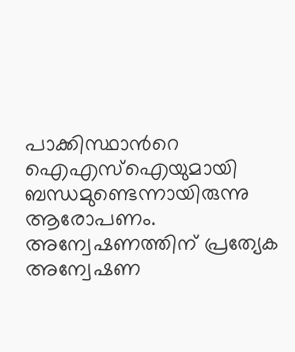പാക്കിസ്ഥാന്‍റെ ഐഎസ്ഐയുമായി ബന്ധമുണ്ടെന്നായിരുന്നു ആരോപണം. അന്വേഷണത്തിന് പ്രത്യേക അന്വേഷണ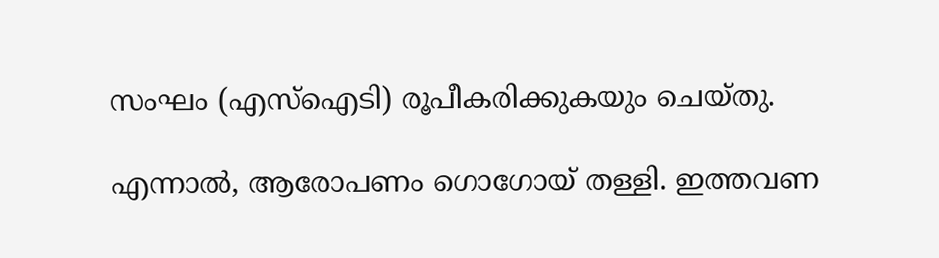സംഘം (എസ്‌ഐടി) രൂപീകരിക്കുകയും ചെയ്തു.

എന്നാൽ, ആരോപണം ഗൊഗോയ് തള്ളി. ഇത്തവണ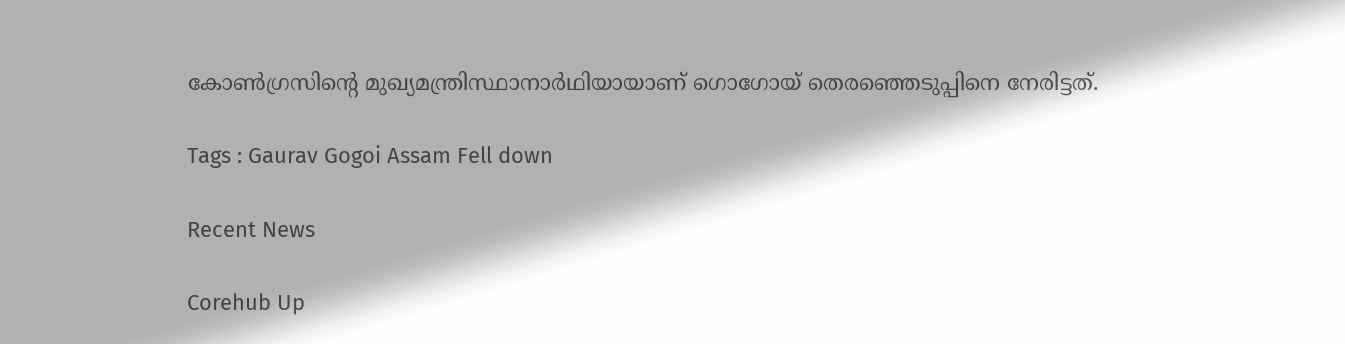കോൺഗ്രസിന്‍റെ മുഖ്യമന്ത്രിസ്ഥാനാർഥിയായാണ് ഗൊഗോയ് തെരഞ്ഞെടുപ്പിനെ നേരിട്ടത്.

Tags : Gaurav Gogoi Assam Fell down

Recent News

Corehub Up